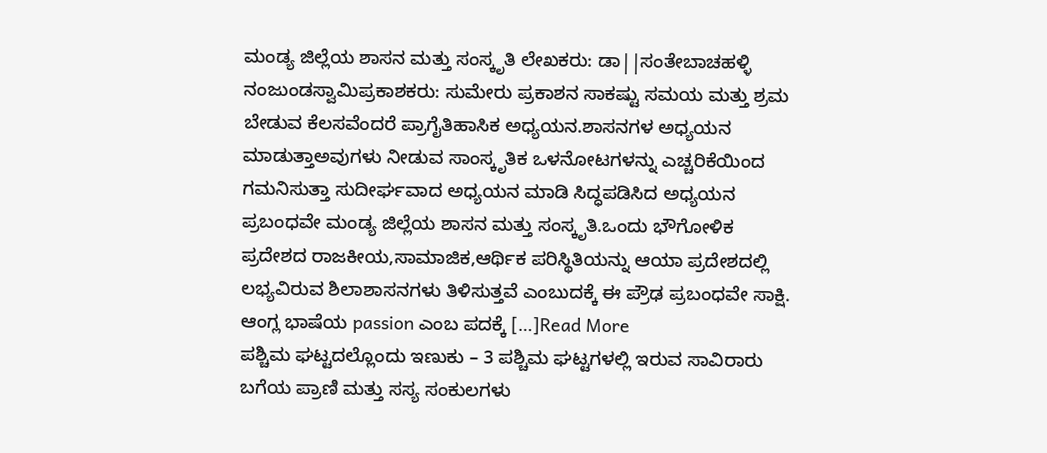ಮಂಡ್ಯ ಜಿಲ್ಲೆಯ ಶಾಸನ ಮತ್ತು ಸಂಸ್ಕೃತಿ ಲೇಖಕರು: ಡಾ||ಸಂತೇಬಾಚಹಳ್ಳಿ ನಂಜುಂಡಸ್ವಾಮಿಪ್ರಕಾಶಕರು: ಸುಮೇರು ಪ್ರಕಾಶನ ಸಾಕಷ್ಟು ಸಮಯ ಮತ್ತು ಶ್ರಮ ಬೇಡುವ ಕೆಲಸವೆಂದರೆ ಪ್ರಾಗೈತಿಹಾಸಿಕ ಅಧ್ಯಯನ.ಶಾಸನಗಳ ಅಧ್ಯಯನ ಮಾಡುತ್ತಾಅವುಗಳು ನೀಡುವ ಸಾಂಸ್ಕೃತಿಕ ಒಳನೋಟಗಳನ್ನು ಎಚ್ಚರಿಕೆಯಿಂದ ಗಮನಿಸುತ್ತಾ ಸುದೀರ್ಘವಾದ ಅಧ್ಯಯನ ಮಾಡಿ ಸಿದ್ಧಪಡಿಸಿದ ಅಧ್ಯಯನ ಪ್ರಬಂಧವೇ ಮಂಡ್ಯ ಜಿಲ್ಲೆಯ ಶಾಸನ ಮತ್ತು ಸಂಸ್ಕೃತಿ.ಒಂದು ಭೌಗೋಳಿಕ ಪ್ರದೇಶದ ರಾಜಕೀಯ,ಸಾಮಾಜಿಕ,ಆರ್ಥಿಕ ಪರಿಸ್ಥಿತಿಯನ್ನು ಆಯಾ ಪ್ರದೇಶದಲ್ಲಿ ಲಭ್ಯವಿರುವ ಶಿಲಾಶಾಸನಗಳು ತಿಳಿಸುತ್ತವೆ ಎಂಬುದಕ್ಕೆ ಈ ಪ್ರೌಢ ಪ್ರಬಂಧವೇ ಸಾಕ್ಷಿ. ಆಂಗ್ಲ ಭಾಷೆಯ passion ಎಂಬ ಪದಕ್ಕೆ […]Read More
ಪಶ್ಚಿಮ ಘಟ್ಟದಲ್ಲೊಂದು ಇಣುಕು – 3 ಪಶ್ಚಿಮ ಘಟ್ಟಗಳಲ್ಲಿ ಇರುವ ಸಾವಿರಾರು ಬಗೆಯ ಪ್ರಾಣಿ ಮತ್ತು ಸಸ್ಯ ಸಂಕುಲಗಳು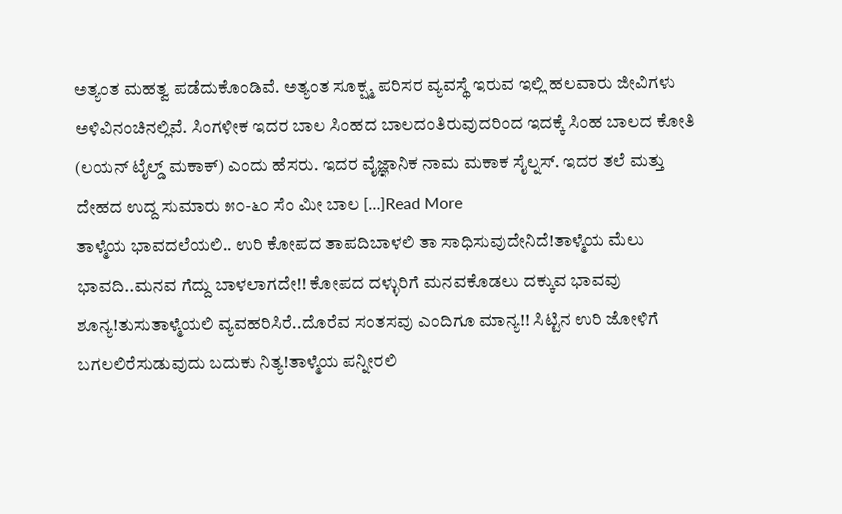ಅತ್ಯಂತ ಮಹತ್ವ ಪಡೆದುಕೊಂಡಿವೆ. ಅತ್ಯಂತ ಸೂಕ್ಷ್ಮ ಪರಿಸರ ವ್ಯವಸ್ಥೆ ಇರುವ ಇಲ್ಲಿ ಹಲವಾರು ಜೀವಿಗಳು ಅಳಿವಿನಂಚಿನಲ್ಲಿವೆ. ಸಿಂಗಳೀಕ ಇದರ ಬಾಲ ಸಿಂಹದ ಬಾಲದಂತಿರುವುದರಿಂದ ಇದಕ್ಕೆ ಸಿಂಹ ಬಾಲದ ಕೋತಿ (ಲಯನ್ ಟೈಲ್ಡ್ ಮಕಾಕ್) ಎಂದು ಹೆಸರು. ಇದರ ವೈಜ್ಞಾನಿಕ ನಾಮ ಮಕಾಕ ಸೈಲ್ನಸ್. ಇದರ ತಲೆ ಮತ್ತು ದೇಹದ ಉದ್ದ ಸುಮಾರು ೫೦-೬೦ ಸೆಂ ಮೀ ಬಾಲ […]Read More
ತಾಳ್ಮೆಯ ಭಾವದಲೆಯಲಿ.. ಉರಿ ಕೋಪದ ತಾಪದಿಬಾಳಲಿ ತಾ ಸಾಧಿಸುವುದೇನಿದೆ!ತಾಳ್ಮೆಯ ಮೆಲು ಭಾವದಿ..ಮನವ ಗೆದ್ದು ಬಾಳಲಾಗದೇ!! ಕೋಪದ ದಳ್ಳುರಿಗೆ ಮನವಕೊಡಲು ದಕ್ಕುವ ಭಾವವು ಶೂನ್ಯ!ತುಸುತಾಳ್ಮೆಯಲಿ ವ್ಯವಹರಿಸಿರೆ..ದೊರೆವ ಸಂತಸವು ಎಂದಿಗೂ ಮಾನ್ಯ!! ಸಿಟ್ಟಿನ ಉರಿ ಜೋಳಿಗೆ ಬಗಲಲಿರೆಸುಡುವುದು ಬದುಕು ನಿತ್ಯ!ತಾಳ್ಮೆಯ ಪನ್ನೀರಲಿ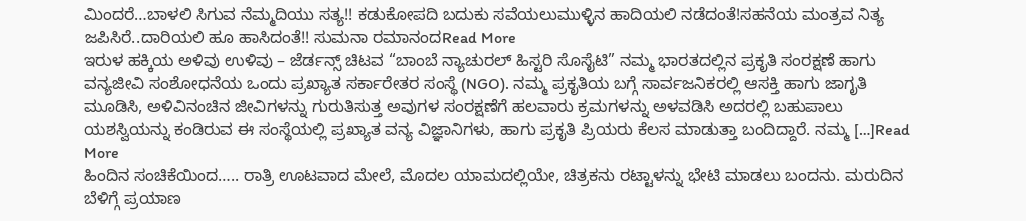ಮಿಂದರೆ…ಬಾಳಲಿ ಸಿಗುವ ನೆಮ್ಮದಿಯು ಸತ್ಯ!! ಕಡುಕೋಪದಿ ಬದುಕು ಸವೆಯಲುಮುಳ್ಳಿನ ಹಾದಿಯಲಿ ನಡೆದಂತೆ!ಸಹನೆಯ ಮಂತ್ರವ ನಿತ್ಯ ಜಪಿಸಿರೆ..ದಾರಿಯಲಿ ಹೂ ಹಾಸಿದಂತೆ!! ಸುಮನಾ ರಮಾನಂದRead More
ಇರುಳ ಹಕ್ಕಿಯ ಅಳಿವು ಉಳಿವು – ಜೆರ್ಡನ್ಸ್ ಚಿಟವ “ಬಾಂಬೆ ನ್ಯಾಚುರಲ್ ಹಿಸ್ಟರಿ ಸೊಸೈಟಿ” ನಮ್ಮ ಭಾರತದಲ್ಲಿನ ಪ್ರಕೃತಿ ಸಂರಕ್ಷಣೆ ಹಾಗು ವನ್ಯಜೀವಿ ಸಂಶೋಧನೆಯ ಒಂದು ಪ್ರಖ್ಯಾತ ಸರ್ಕಾರೇತರ ಸಂಸ್ಥೆ (NGO). ನಮ್ಮ ಪ್ರಕೃತಿಯ ಬಗ್ಗೆ ಸಾರ್ವಜನಿಕರಲ್ಲಿ ಆಸಕ್ತಿ ಹಾಗು ಜಾಗೃತಿ ಮೂಡಿಸಿ, ಅಳಿವಿನಂಚಿನ ಜೀವಿಗಳನ್ನು ಗುರುತಿಸುತ್ತ ಅವುಗಳ ಸಂರಕ್ಷಣೆಗೆ ಹಲವಾರು ಕ್ರಮಗಳನ್ನು ಅಳವಡಿಸಿ ಅದರಲ್ಲಿ ಬಹುಪಾಲು ಯಶಸ್ವಿಯನ್ನು ಕಂಡಿರುವ ಈ ಸಂಸ್ಥೆಯಲ್ಲಿ ಪ್ರಖ್ಯಾತ ವನ್ಯ ವಿಜ್ಞಾನಿಗಳು, ಹಾಗು ಪ್ರಕೃತಿ ಪ್ರಿಯರು ಕೆಲಸ ಮಾಡುತ್ತಾ ಬಂದಿದ್ದಾರೆ. ನಮ್ಮ […]Read More
ಹಿಂದಿನ ಸಂಚಿಕೆಯಿಂದ….. ರಾತ್ರಿ ಊಟವಾದ ಮೇಲೆ, ಮೊದಲ ಯಾಮದಲ್ಲಿಯೇ, ಚಿತ್ರಕನು ರಟ್ಟಾಳನ್ನು ಭೇಟಿ ಮಾಡಲು ಬಂದನು. ಮರುದಿನ ಬೆಳಿಗ್ಗೆ ಪ್ರಯಾಣ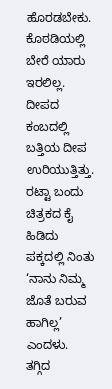ಹೊರಡಬೇಕು. ಕೊಠಡಿಯಲ್ಲಿ ಬೇರೆ ಯಾರು ಇರಲಿಲ್ಲ. ದೀಪದ ಕಂಬದಲ್ಲಿ ಬತ್ತಿಯ ದೀಪ ಉರಿಯುತ್ತಿತ್ತು. ರಟ್ಟಾ ಬಂದು ಚಿತ್ರಕದ ಕೈ ಹಿಡಿದು ಪಕ್ಕದಲ್ಲಿ ನಿಂತು ‘ನಾನು ನಿಮ್ಮ ಜೊತೆ ಬರುವ ಹಾಗಿಲ್ಲ’ ಎಂದಳು. ತಗ್ಗಿದ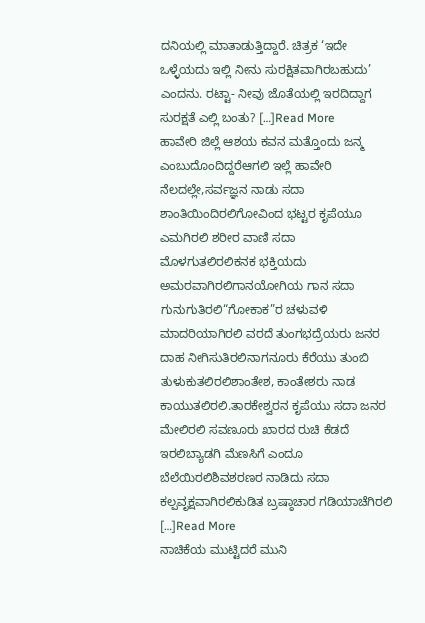ದನಿಯಲ್ಲಿ ಮಾತಾಡುತ್ತಿದ್ದಾರೆ. ಚಿತ್ರಕ ‘ಇದೇ ಒಳ್ಳೆಯದು ಇಲ್ಲಿ ನೀನು ಸುರಕ್ಷಿತವಾಗಿರಬಹುದು’ ಎಂದನು. ರಟ್ಟಾ- ನೀವು ಜೊತೆಯಲ್ಲಿ ಇರದಿದ್ದಾಗ ಸುರಕ್ಷತೆ ಎಲ್ಲಿ ಬಂತು? […]Read More
ಹಾವೇರಿ ಜಿಲ್ಲೆ ಆಶಯ ಕವನ ಮತ್ತೊಂದು ಜನ್ಮ ಎಂಬುದೊಂದಿದ್ದರೆಆಗಲಿ ಇಲ್ಲೆ ಹಾವೇರಿ ನೆಲದಲ್ಲೇ,ಸರ್ವಜ್ಞನ ನಾಡು ಸದಾ ಶಾಂತಿಯಿಂದಿರಲಿಗೋವಿಂದ ಭಟ್ಟರ ಕೃಪೆಯೂ ಎಮಗಿರಲಿ ಶರೀರ ವಾಣಿ ಸದಾ ಮೊಳಗುತಲಿರಲಿಕನಕ ಭಕ್ತಿಯದು ಅಮರವಾಗಿರಲಿಗಾನಯೋಗಿಯ ಗಾನ ಸದಾ ಗುನುಗುತಿರಲಿ“ಗೋಕಾಕ”ರ ಚಳುವಳಿ ಮಾದರಿಯಾಗಿರಲಿ ವರದೆ ತುಂಗಭದ್ರೆಯರು ಜನರ ದಾಹ ನೀಗಿಸುತಿರಲಿನಾಗನೂರು ಕೆರೆಯು ತುಂಬಿ ತುಳುಕುತಲಿರಲಿಶಾಂತೇಶ, ಕಾಂತೇಶರು ನಾಡ ಕಾಯುತಲಿರಲಿ.ತಾರಕೇಶ್ವರನ ಕೃಪೆಯು ಸದಾ ಜನರ ಮೇಲಿರಲಿ ಸವಣೂರು ಖಾರದ ರುಚಿ ಕೆಡದೆ ಇರಲಿಬ್ಯಾಡಗಿ ಮೆಣಸಿಗೆ ಎಂದೂ ಬೆಲೆಯಿರಲಿಶಿವಶರಣರ ನಾಡಿದು ಸದಾ ಕಲ್ಪವೃಕ್ಷವಾಗಿರಲಿಕುಡಿತ ಬ್ರಷ್ಠಾಚಾರ ಗಡಿಯಾಚೆಗಿರಲಿ […]Read More
ನಾಚಿಕೆಯ ಮುಟ್ಟಿದರೆ ಮುನಿ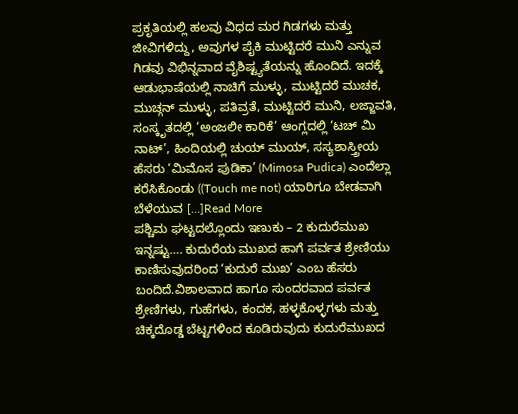ಪ್ರಕೃತಿಯಲ್ಲಿ ಹಲವು ವಿಧದ ಮರ ಗಿಡಗಳು ಮತ್ತು ಜೀವಿಗಳಿದ್ದು, ಅವುಗಳ ಪೈಕಿ ಮುಟ್ಟಿದರೆ ಮುನಿ ಎನ್ನುವ ಗಿಡವು ವಿಭಿನ್ನವಾದ ವೈಶಿಷ್ಟ್ಯತೆಯನ್ನು ಹೊಂದಿದೆ. ಇದಕ್ಕೆ ಆಡುಭಾಷೆಯಲ್ಲಿ ನಾಚಿಗೆ ಮುಳ್ಳು, ಮುಟ್ಟಿದರೆ ಮುಚಕ, ಮುಚ್ಗನ್ ಮುಳ್ಳು, ಪತಿವ್ರತೆ, ಮುಟ್ಟಿದರೆ ಮುನಿ, ಲಜ್ಜಾವತಿ, ಸಂಸ್ಕೃತದಲ್ಲಿ ‘ಅಂಜಲೀ ಕಾರಿಕೆ’ ಆಂಗ್ಲದಲ್ಲಿ ‘ಟಚ್ ಮಿ ನಾಟ್’, ಹಿಂದಿಯಲ್ಲಿ ಚುಯ್ ಮುಯ್, ಸಸ್ಯಶಾಸ್ತ್ರೀಯ ಹೆಸರು ‘ಮಿಮೊಸ ಪುಡಿಕಾ’ (Mimosa Pudica) ಎಂದೆಲ್ಲಾ ಕರೆಸಿಕೊಂಡು ((Touch me not) ಯಾರಿಗೂ ಬೇಡವಾಗಿ ಬೆಳೆಯುವ […]Read More
ಪಶ್ಚಿಮ ಘಟ್ಟದಲ್ಲೊಂದು ಇಣುಕು – 2 ಕುದುರೆಮುಖ ಇನ್ನಷ್ಟು…. ಕುದುರೆಯ ಮುಖದ ಹಾಗೆ ಪರ್ವತ ಶ್ರೇಣಿಯು ಕಾಣಿಸುವುದರಿಂದ ‘ಕುದುರೆ ಮುಖ’ ಎಂಬ ಹೆಸರು ಬಂದಿದೆ.ವಿಶಾಲವಾದ ಹಾಗೂ ಸುಂದರವಾದ ಪರ್ವತ ಶ್ರೇಣಿಗಳು, ಗುಹೆಗಳು, ಕಂದಕ, ಹಳ್ಳಕೊಳ್ಳಗಳು ಮತ್ತು ಚಿಕ್ಕದೊಡ್ಡ ಬೆಟ್ಟಗಳಿಂದ ಕೂಡಿರುವುದು ಕುದುರೆಮುಖದ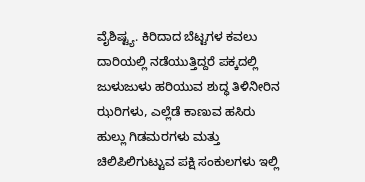ವೈಶಿಷ್ಟ್ಯ. ಕಿರಿದಾದ ಬೆಟ್ಟಗಳ ಕವಲು ದಾರಿಯಲ್ಲಿ ನಡೆಯುತ್ತಿದ್ದರೆ ಪಕ್ಕದಲ್ಲಿ ಜುಳುಜುಳು ಹರಿಯುವ ಶುದ್ಧ ತಿಳಿನೀರಿನ ಝರಿಗಳು, ಎಲ್ಲೆಡೆ ಕಾಣುವ ಹಸಿರು ಹುಲ್ಲು ಗಿಡಮರಗಳು ಮತ್ತು ಚಿಲಿಪಿಲಿಗುಟ್ಟುವ ಪಕ್ಷಿ ಸಂಕುಲಗಳು ಇಲ್ಲಿ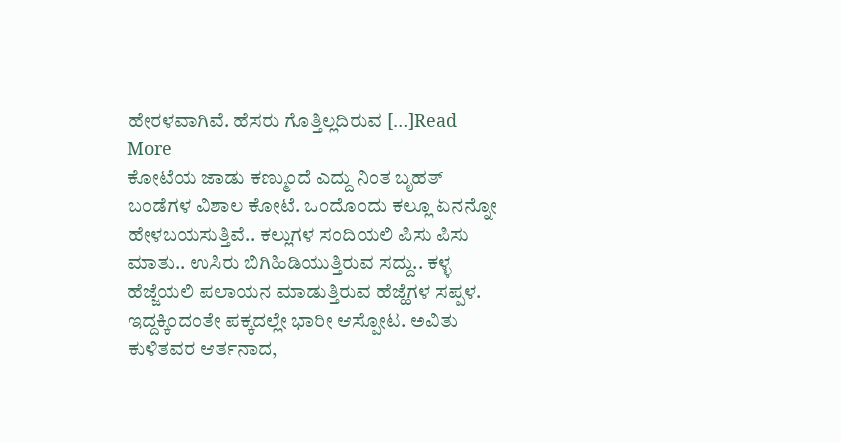ಹೇರಳವಾಗಿವೆ. ಹೆಸರು ಗೊತ್ತಿಲ್ಲದಿರುವ […]Read More
ಕೋಟೆಯ ಜಾಡು ಕಣ್ಮುಂದೆ ಎದ್ದು ನಿಂತ ಬೃಹತ್ ಬಂಡೆಗಳ ವಿಶಾಲ ಕೋಟೆ. ಒಂದೊಂದು ಕಲ್ಲೂ ಏನನ್ನೋ ಹೇಳಬಯಸುತ್ತಿವೆ.. ಕಲ್ಲುಗಳ ಸಂದಿಯಲಿ ಪಿಸು ಪಿಸು ಮಾತು.. ಉಸಿರು ಬಿಗಿಹಿಡಿಯುತ್ತಿರುವ ಸದ್ದು.. ಕಳ್ಳ ಹೆಜ್ಜೆಯಲಿ ಪಲಾಯನ ಮಾಡುತ್ತಿರುವ ಹೆಜ್ಹೆಗಳ ಸಪ್ಪಳ. ಇದ್ದಕ್ಕಿಂದಂತೇ ಪಕ್ಕದಲ್ಲೇ ಭಾರೀ ಆಸ್ಪೋಟ. ಅವಿತು ಕುಳಿತವರ ಆರ್ತನಾದ,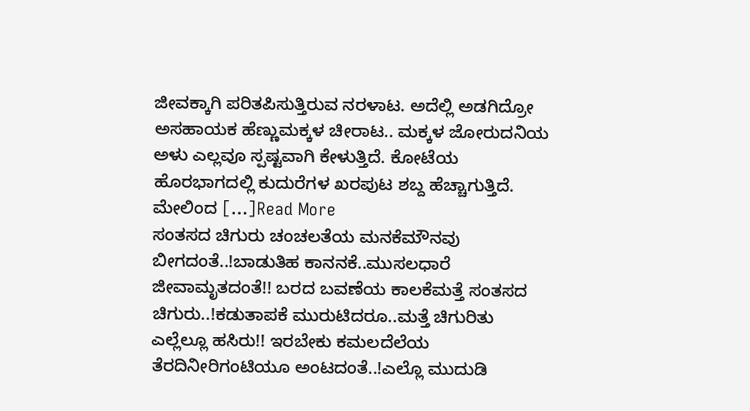ಜೀವಕ್ಕಾಗಿ ಪರಿತಪಿಸುತ್ತಿರುವ ನರಳಾಟ. ಅದೆಲ್ಲಿ ಅಡಗಿದ್ರೋ ಅಸಹಾಯಕ ಹೆಣ್ಣುಮಕ್ಕಳ ಚೀರಾಟ.. ಮಕ್ಕಳ ಜೋರುದನಿಯ ಅಳು ಎಲ್ಲವೂ ಸ್ಪಷ್ಟವಾಗಿ ಕೇಳುತ್ತಿದೆ. ಕೋಟೆಯ ಹೊರಭಾಗದಲ್ಲಿ ಕುದುರೆಗಳ ಖರಪುಟ ಶಬ್ದ ಹೆಚ್ಚಾಗುತ್ತಿದೆ. ಮೇಲಿಂದ […]Read More
ಸಂತಸದ ಚಿಗುರು ಚಂಚಲತೆಯ ಮನಕೆಮೌನವು ಬೀಗದಂತೆ..!ಬಾಡುತಿಹ ಕಾನನಕೆ..ಮುಸಲಧಾರೆ ಜೀವಾಮೃತದಂತೆ!! ಬರದ ಬವಣೆಯ ಕಾಲಕೆಮತ್ತೆ ಸಂತಸದ ಚಿಗುರು..!ಕಡುತಾಪಕೆ ಮುರುಟಿದರೂ..ಮತ್ತೆ ಚಿಗುರಿತು ಎಲ್ಲೆಲ್ಲೂ ಹಸಿರು!! ಇರಬೇಕು ಕಮಲದೆಲೆಯ ತೆರದಿನೀರಿಗಂಟಿಯೂ ಅಂಟದಂತೆ..!ಎಲ್ಲೊ ಮುದುಡಿ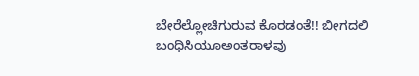ಬೇರೆಲ್ಲೋಚಿಗುರುವ ಕೊರಡಂತೆ!! ಬೀಗದಲಿ ಬಂಧಿಸಿಯೂಅಂತರಾಳವು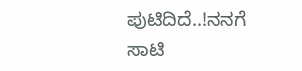ಪುಟಿದಿದೆ..!ನನಗೆ ಸಾಟಿ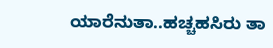ಯಾರೆನುತಾ..ಹಚ್ಚಹಸಿರು ತಾ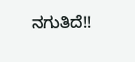ನಗುತಿದೆ!!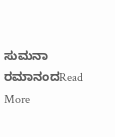ಸುಮನಾ ರಮಾನಂದRead More